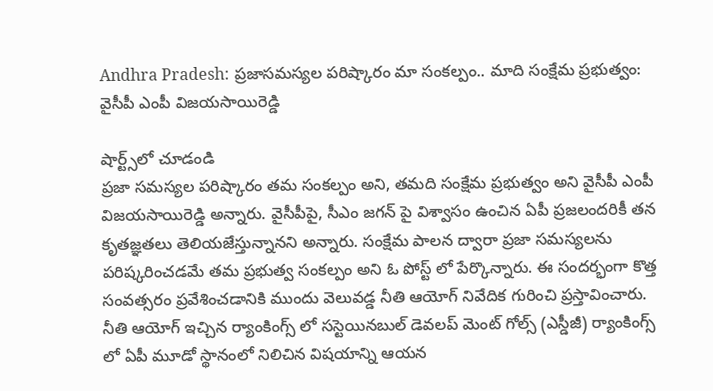Andhra Pradesh: ప్రజాసమస్యల పరిష్కారం మా సంకల్పం.. మాది సంక్షేమ ప్రభుత్వం: వైసీపీ ఎంపీ విజయసాయిరెడ్డి

షార్ట్స్‌లో చూడండి
ప్రజా సమస్యల పరిష్కారం తమ సంకల్పం అని, తమది సంక్షేమ ప్రభుత్వం అని వైసీపీ ఎంపీ విజయసాయిరెడ్డి అన్నారు. వైసీపీపై, సీఎం జగన్ పై విశ్వాసం ఉంచిన ఏపీ ప్రజలందరికీ తన కృతజ్ఞతలు తెలియజేస్తున్నానని అన్నారు. సంక్షేమ పాలన ద్వారా ప్రజా సమస్యలను పరిష్కరించడమే తమ ప్రభుత్వ సంకల్పం అని ఓ పోస్ట్ లో పేర్కొన్నారు. ఈ సందర్భంగా కొత్త సంవత్సరం ప్రవేశించడానికి ముందు వెలువడ్డ నీతి ఆయోగ్ నివేదిక గురించి ప్రస్తావించారు. నీతి ఆయోగ్ ఇచ్చిన ర్యాంకింగ్స్ లో సస్టెయినబుల్ డెవలప్ మెంట్ గోల్స్ (ఎస్డీజీ) ర్యాంకింగ్స్ లో ఏపీ మూడో స్థానంలో నిలిచిన విషయాన్ని ఆయన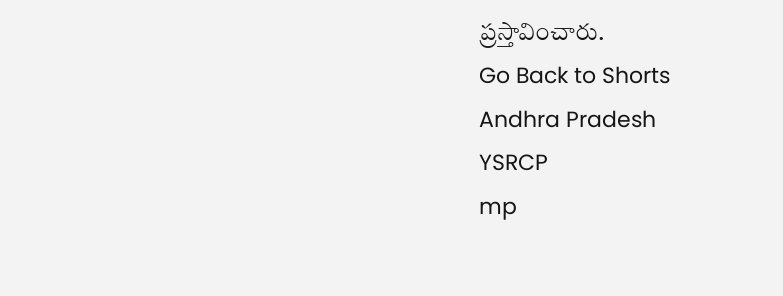ప్రస్తావించారు.
Go Back to Shorts
Andhra Pradesh
YSRCP
mp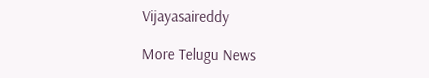Vijayasaireddy

More Telugu News